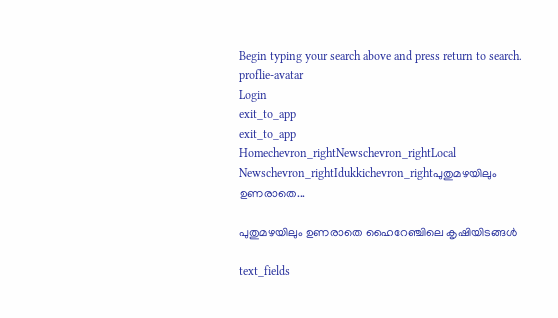Begin typing your search above and press return to search.
proflie-avatar
Login
exit_to_app
exit_to_app
Homechevron_rightNewschevron_rightLocal Newschevron_rightIdukkichevron_rightപുതുമഴയിലും ഉണരാതെ...

പുതുമഴയിലും ഉണരാതെ ഹൈറേഞ്ചിലെ കൃഷിയിടങ്ങള്‍

text_fields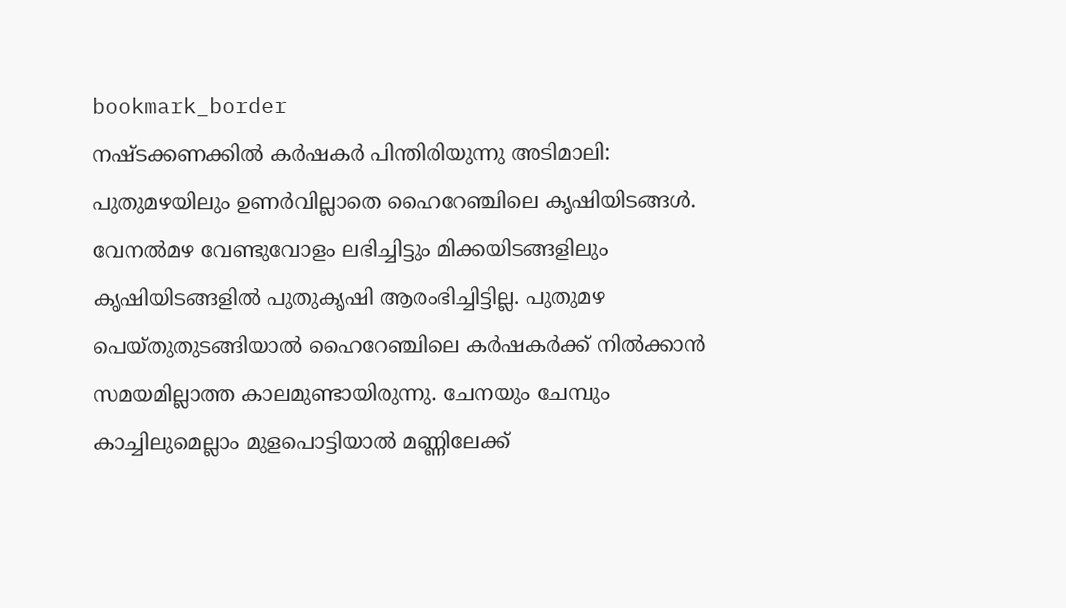bookmark_border
നഷ്ടക്കണക്കിൽ കർഷകർ പിന്തിരിയുന്നു അടിമാലി: പുതുമഴയിലും ഉണര്‍വില്ലാതെ ഹൈറേഞ്ചിലെ കൃഷിയിടങ്ങള്‍. വേനല്‍മഴ വേണ്ടുവോളം ലഭിച്ചിട്ടും മിക്കയിടങ്ങളിലും കൃഷിയിടങ്ങളില്‍ പുതുകൃഷി ആരംഭിച്ചിട്ടില്ല. പുതുമഴ പെയ്തുതുടങ്ങിയാല്‍ ഹൈറേഞ്ചിലെ കര്‍ഷകര്‍ക്ക് നില്‍ക്കാന്‍ സമയമില്ലാത്ത കാലമുണ്ടായിരുന്നു. ചേനയും ചേമ്പും കാച്ചിലുമെല്ലാം മുളപൊട്ടിയാല്‍ മണ്ണിലേക്ക്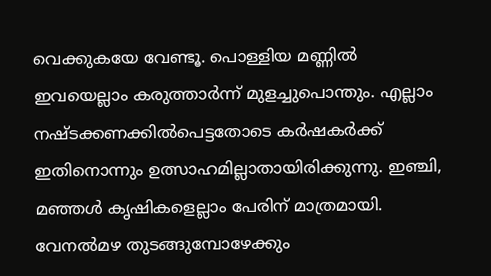വെക്കുകയേ വേണ്ടൂ. പൊള്ളിയ മണ്ണില്‍ ഇവയെല്ലാം കരുത്താര്‍ന്ന് മുളച്ചുപൊന്തും. എല്ലാം നഷ്ടക്കണക്കില്‍പെട്ടതോടെ കർഷകർക്ക് ഇതിനൊന്നും ഉത്സാഹമില്ലാതായിരിക്കുന്നു. ഇഞ്ചി, മഞ്ഞൾ കൃഷികളെല്ലാം പേരിന് മാത്രമായി. വേനല്‍മഴ തുടങ്ങുമ്പോഴേക്കും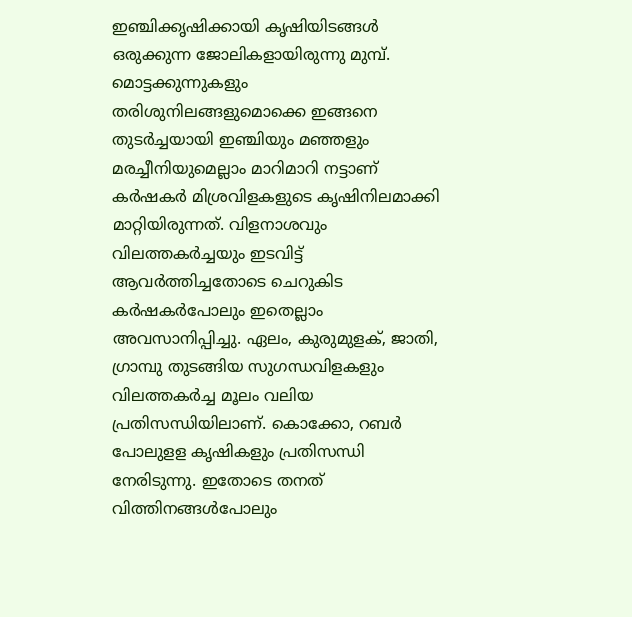ഇഞ്ചിക്കൃഷിക്കായി കൃഷിയിടങ്ങള്‍ ഒരുക്കുന്ന ജോലികളായിരുന്നു മുമ്പ്. മൊട്ടക്കുന്നുകളും തരിശുനിലങ്ങളുമൊക്കെ ഇങ്ങനെ തുടര്‍ച്ചയായി ഇഞ്ചിയും മഞ്ഞളും മരച്ചീനിയുമെല്ലാം മാറിമാറി നട്ടാണ് കർഷകർ മിശ്രവിളകളുടെ കൃഷിനിലമാക്കി മാറ്റിയിരുന്നത്. വിളനാശവും വിലത്തകര്‍ച്ചയും ഇടവിട്ട് ആവര്‍ത്തിച്ചതോടെ ചെറുകിട കര്‍ഷകര്‍പോലും ഇതെല്ലാം അവസാനിപ്പിച്ചു. ഏലം, കുരുമുളക്, ജാതി, ഗ്രാമ്പു തുടങ്ങിയ സുഗന്ധവിളകളും വിലത്തകര്‍ച്ച മൂലം വലിയ പ്രതിസന്ധിയിലാണ്. കൊക്കോ, റബര്‍ പോലുളള കൃഷികളും പ്രതിസന്ധി നേരിടുന്നു. ഇതോടെ തനത് വിത്തിനങ്ങള്‍പോലും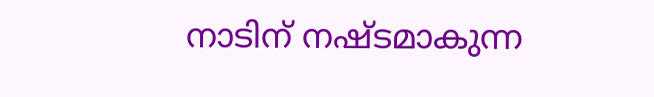നാടിന് നഷ്ടമാകുന്ന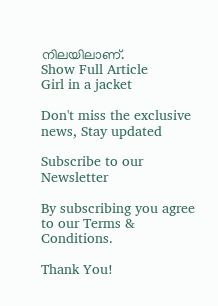നിലയിലാണ്.
Show Full Article
Girl in a jacket

Don't miss the exclusive news, Stay updated

Subscribe to our Newsletter

By subscribing you agree to our Terms & Conditions.

Thank You!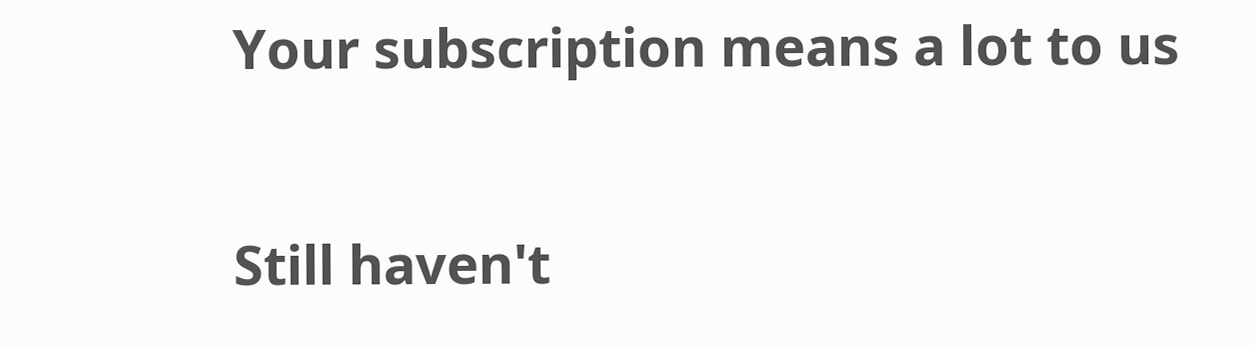Your subscription means a lot to us

Still haven't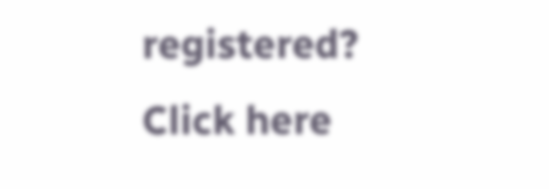registered? Click here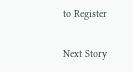to Register

Next Story